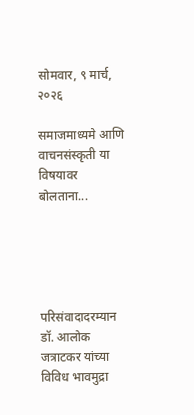सोमवार, ९ मार्च, २०२६

समाजमाध्यमे आणि वाचनसंस्कृती या विषयावर बोलताना...





परिसंवादादरम्यान डॉ. आलोक जत्राटकर यांच्या विविध भावमुद्रा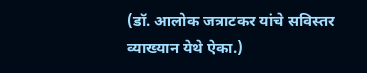(डॉ. आलोक जत्राटकर यांचे सविस्तर व्याख्यान येथे ऐका.)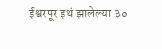ईश्वरपूर इथं झालेल्या ३०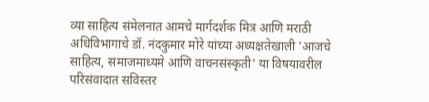व्या साहित्य संमेलनात आमचे मार्गदर्शक मित्र आणि मराठी अधिविभागाचे डॉ. नंदकुमार मोरे यांच्या अध्यक्षतेखाली 'आजचे साहित्य, समाजमाध्यमे आणि वाचनसंस्कृती' या विषयावरील परिसंवादात सविस्तर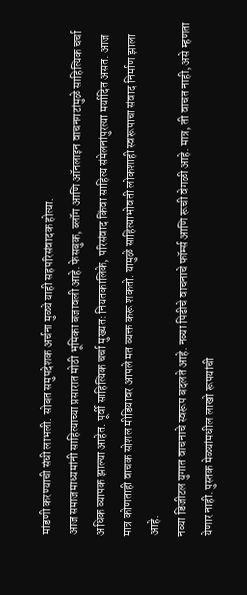मांडणी करण्याची संधी लाभली. सोबत समुपदेशक अर्चना मुळ्ये याही सहपरिसंवादक होत्या.
आज समाजमाध्यमांनी साहित्याच्या प्रसारात मोठी भूमिका बजावली आहे. फेसबुक, ब्लॉग आणि ऑनलाइन वाचनगटांमुळे साहित्यिक चर्चा अधिक व्यापक झाल्या आहेत. पूर्वी साहित्यिक चर्चा मुख्यतः नियतकालिके, परिसंवाद किंवा साहित्य संमेलनांपुरत्या मर्यादित असत. आज मात्र कोणताही वाचक सोशल मीडियावर आपले मत व्यक्त करू शकतो. यामुळे साहित्याभोवती लोकशाही स्वरूपाचा संवाद निर्माण झाला आहे.
नव्या डिजीटल युगात वाचनाचे स्वरूप बदलते आहे. नव्या पिढीचे वाचनाचे फॉर्म्स आणि रूची वेगळी आहे. मात्र, ती वाचत नाही, असे म्हणता येणार नाही. पुस्तक मेळ्यांमधील लाखो रूपयांची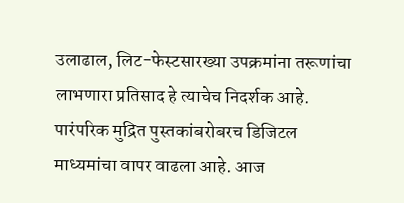उलाढाल, लिट-फेस्टसारख्या उपक्रमांना तरूणांचा लाभणारा प्रतिसाद हे त्याचेच निदर्शक आहे.
पारंपरिक मुद्रित पुस्तकांबरोबरच डिजिटल माध्यमांचा वापर वाढला आहे. आज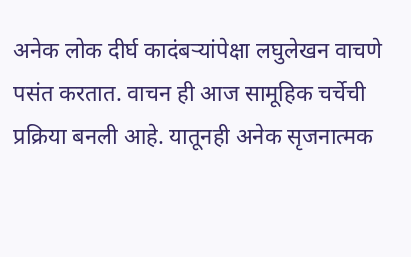अनेक लोक दीर्घ कादंबऱ्यांपेक्षा लघुलेखन वाचणे पसंत करतात. वाचन ही आज सामूहिक चर्चेची प्रक्रिया बनली आहे. यातूनही अनेक सृजनात्मक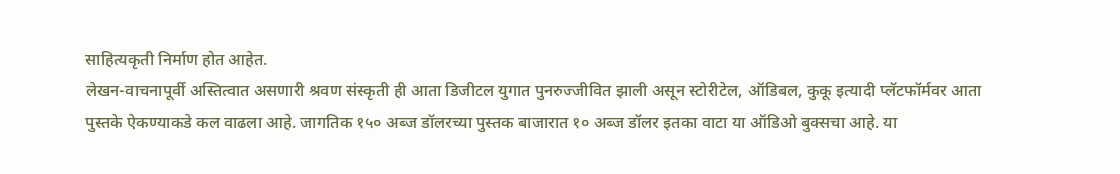साहित्यकृती निर्माण होत आहेत.
लेखन-वाचनापूर्वी अस्तित्वात असणारी श्रवण संस्कृती ही आता डिजीटल युगात पुनरुज्जीवित झाली असून स्टोरीटेल, ऑडिबल, कुकू इत्यादी प्लॅटफॉर्मवर आता पुस्तके ऐकण्याकडे कल वाढला आहे. जागतिक १५० अब्ज डॉलरच्या पुस्तक बाजारात १० अब्ज डॉलर इतका वाटा या ऑडिओ बुक्सचा आहे. या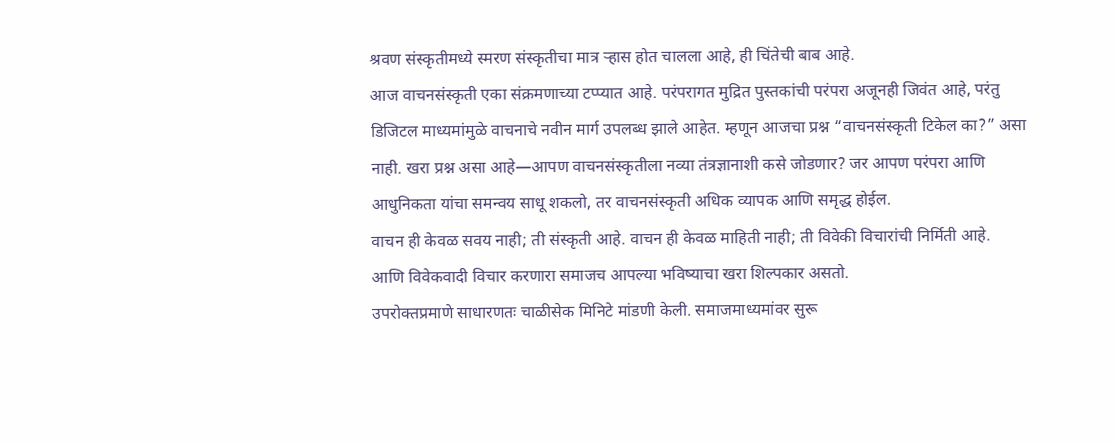श्रवण संस्कृतीमध्ये स्मरण संस्कृतीचा मात्र ऱ्हास होत चालला आहे, ही चिंतेची बाब आहे.
आज वाचनसंस्कृती एका संक्रमणाच्या टप्प्यात आहे. परंपरागत मुद्रित पुस्तकांची परंपरा अजूनही जिवंत आहे, परंतु डिजिटल माध्यमांमुळे वाचनाचे नवीन मार्ग उपलब्ध झाले आहेत. म्हणून आजचा प्रश्न “वाचनसंस्कृती टिकेल का?” असा नाही. खरा प्रश्न असा आहे—आपण वाचनसंस्कृतीला नव्या तंत्रज्ञानाशी कसे जोडणार? जर आपण परंपरा आणि आधुनिकता यांचा समन्वय साधू शकलो, तर वाचनसंस्कृती अधिक व्यापक आणि समृद्ध होईल.
वाचन ही केवळ सवय नाही; ती संस्कृती आहे. वाचन ही केवळ माहिती नाही; ती विवेकी विचारांची निर्मिती आहे.
आणि विवेकवादी विचार करणारा समाजच आपल्या भविष्याचा खरा शिल्पकार असतो.
उपरोक्तप्रमाणे साधारणतः चाळीसेक मिनिटे मांडणी केली. समाजमाध्यमांवर सुरू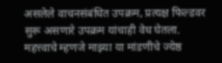असलेले वाचनसंबंधित उपक्रम, प्रत्यक्ष फिल्डवर सुरू असणारे उपक्रम यांचाही वेध घेतला.
महत्त्वाचे म्हणजे माझ्या या मांडणीचे ज्येष्ठ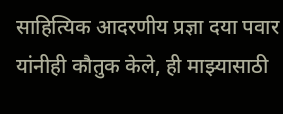साहित्यिक आदरणीय प्रज्ञा दया पवार यांनीही कौतुक केले, ही माझ्यासाठी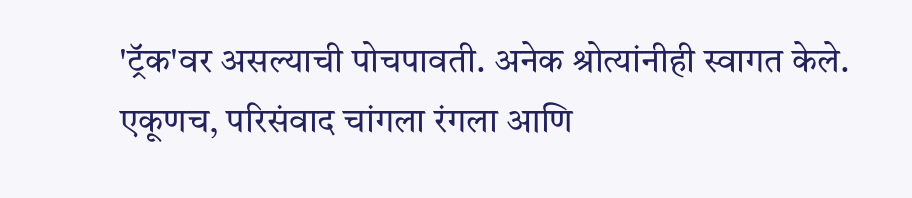'ट्रॅक'वर असल्याची पोचपावती. अनेक श्रोत्यांनीही स्वागत केले.
एकूणच, परिसंवाद चांगला रंगला आणि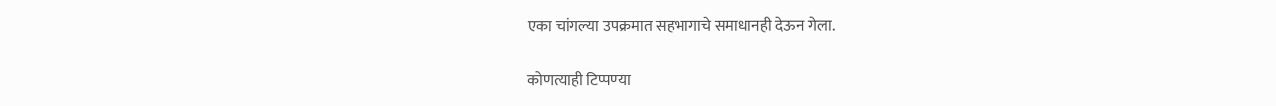एका चांगल्या उपक्रमात सहभागाचे समाधानही देऊन गेला.

कोणत्याही टिप्पण्‍या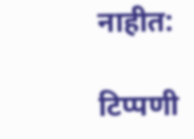नाहीत:

टिप्पणी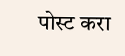पोस्ट करा